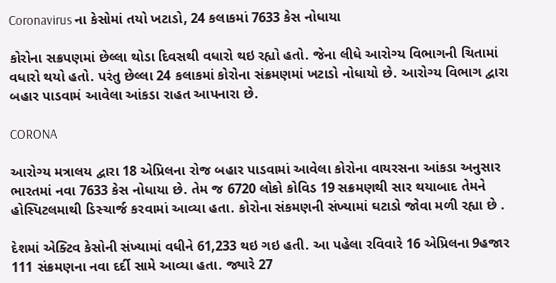Coronavirus ના કેસોમાં તયો ખટાડો, 24 કલાકમાં 7633 કેસ નોધાયા

કોરોના સક્રપણમાં છેલ્લા થોડા દિવસથી વધારો થઇ રહ્યો હતો. જેના લીધે આરોગ્ય વિભાગની ચિતામાં વધારો થયો હતો. પરંતુ છેલ્લા 24 કલાકમાં કોરોના સંક્રમણમાં ખટાડો નોધાયો છે. આરોગ્ય વિભાગ દ્વારા બહાર પાડવામં આવેલા આંકડા રાહત આપનારા છે.

CORONA

આરોગ્ય મત્રાલય દ્વારા 18 એપ્રિલના રોજ બહાર પાડવામાં આવેલા કોરોના વાયરસના આંકડા અનુસાર ભારતમાં નવા 7633 કેસ નોધાયા છે. તેમ જ 6720 લોકો કોવિડ 19 સક્રમણથી સાર થયાબાદ તેમને હોસ્પિટલમાથી ડિસ્ચાર્જ કરવામાં આવ્યા હતા. કોરોના સંકમણની સંખ્યામાં ઘટાડો જોવા મળી રહ્યા છે .

દેશમાં એક્ટિવ કેસોની સંખ્યામાં વધીને 61,233 થઇ ગઇ હતી. આ પહેલા રવિવારે 16 એપ્રિલના 9હજાર 111 સંક્રમણના નવા દર્દી સામે આવ્યા હતા. જ્યારે 27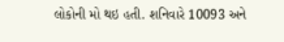લોકોની મો થઇ હતી. શનિવારે 10093 અને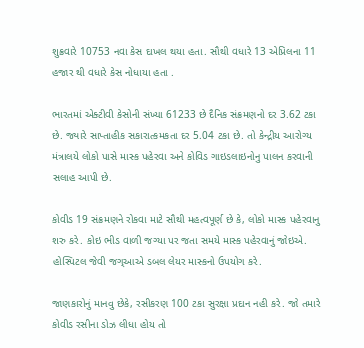શુક્રવારે 10753 નવા કેસ દાખલ થયા હતા. સૌથી વધારે 13 એપ્રિલના 11 હજાર થી વધારે કેસ નોધાયા હતા .

ભારતમાં એક્ટીવી કેસોની સંખ્યા 61233 છે દૈનિક સંક્રમણનો દર 3.62 ટકા છે. જ્યારે સાપ્તાહીક સકારાત્કમકતા દર 5.04 ટકા છે. તો કેન્દ્રીય આરોગ્ય મંત્રાલયે લોકો પાસે માસ્ક પહેરવા અને કોવિડ ગાઇડલાઇનોનુ પાલન કરવાની સલાહ આપી છે.

કોવીડ 19 સંક્રમણને રોકવા માટે સૌથી મહત્વપૂર્ણ છે કે, લોકો માસ્ક પહેરવાનુ શરુ કરે. કોઇ ભીડ વાળી જગ્યા પર જતા સમયે માસ્ક પહેરવાનું જોઇએ. હોસ્પિટલ જેવી જગ્આએ ડબલ લેયર માસ્કનો ઉપયોગ કરે.

જાણકારોનું માનવુ છેકે, રસીકરણ 100 ટકા સુરક્ષા પ્રદાન નહી કરે. જો તમારે કોવીડ રસીના ડોઝ લીધા હોય તો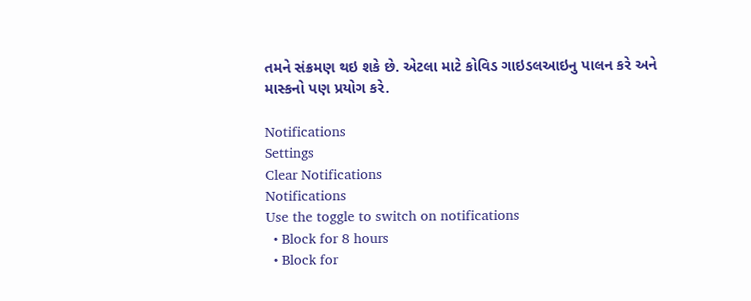તમને સંક્રમણ થઇ શકે છે. એટલા માટે કોવિડ ગાઇડલઆઇનુ પાલન કરે અને માસ્કનો પણ પ્રયોગ કરે.

Notifications
Settings
Clear Notifications
Notifications
Use the toggle to switch on notifications
  • Block for 8 hours
  • Block for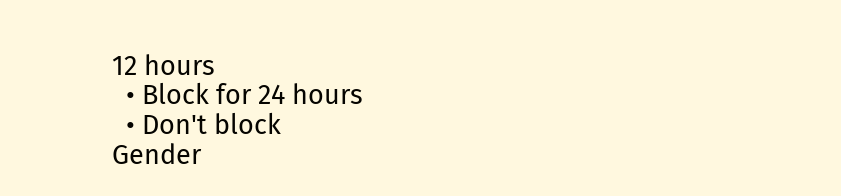12 hours
  • Block for 24 hours
  • Don't block
Gender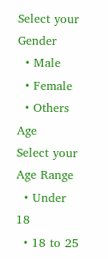Select your Gender
  • Male
  • Female
  • Others
Age
Select your Age Range
  • Under 18
  • 18 to 25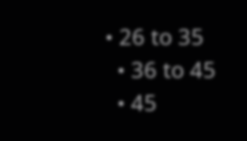• 26 to 35
  • 36 to 45
  • 45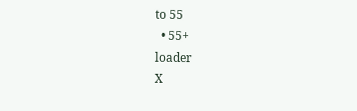to 55
  • 55+
loader
X